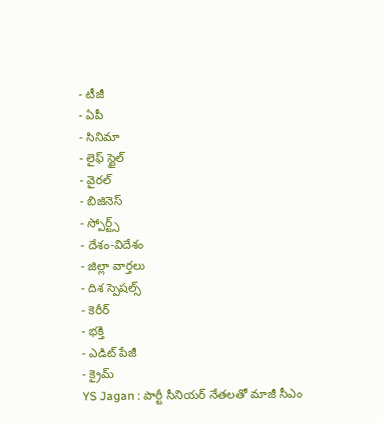- టీజీ
- ఏపీ
- సినిమా
- లైఫ్ స్టైల్
- వైరల్
- బిజినెస్
- స్పోర్ట్స్
- దేశం-విదేశం
- జిల్లా వార్తలు
- దిశ స్పెషల్స్
- కెరీర్
- భక్తి
- ఎడిట్ పేజీ
- క్రైమ్
YS Jagan : పార్టీ సీనియర్ నేతలతో మాజీ సీఎం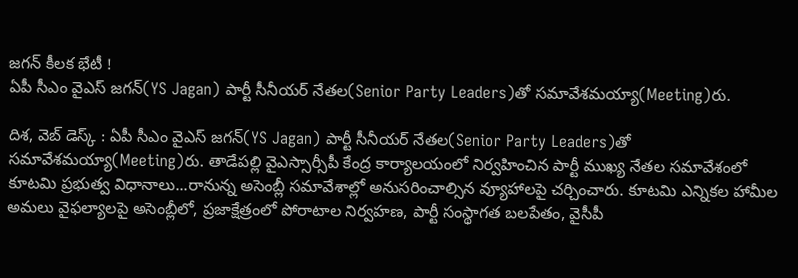జగన్ కీలక భేటీ !
ఏపీ సీఎం వైఎస్ జగన్(YS Jagan) పార్టీ సీనీయర్ నేతల(Senior Party Leaders)తో సమావేశమయ్యా(Meeting)రు.

దిశ, వెబ్ డెస్క్ : ఏపీ సీఎం వైఎస్ జగన్(YS Jagan) పార్టీ సీనీయర్ నేతల(Senior Party Leaders)తో సమావేశమయ్యా(Meeting)రు. తాడేపల్లి వైఎస్సార్సీపీ కేంద్ర కార్యాలయంలో నిర్వహించిన పార్టీ ముఖ్య నేతల సమావేశంలో కూటమి ప్రభుత్వ విధానాలు...రానున్న అసెంబ్లీ సమావేశాల్లో అనుసరించాల్సిన వ్యూహాలపై చర్చించారు. కూటమి ఎన్నికల హామీల అమలు వైఫల్యాలపై అసెంబ్లీలో, ప్రజాక్షేత్రంలో పోరాటాల నిర్వహణ, పార్టీ సంస్థాగత బలపేతం, వైసీపీ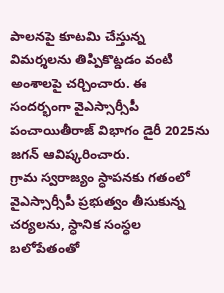పాలనపై కూటమి చేస్తున్న విమర్శలను తిప్పికొట్డడం వంటి అంశాలపై చర్చించారు. ఈ సందర్భంగా వైఎస్సార్సీపీ పంచాయితీరాజ్ విభాగం డైరీ 2025ను జగన్ ఆవిష్కరించారు.
గ్రామ స్వరాజ్యం స్ధాపనకు గతంలో వైఎస్సార్సీపీ ప్రభుత్వం తీసుకున్న చర్యలను, స్ధానిక సంస్ధల బలోపేతంతో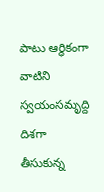పాటు ఆర్ధికంగా వాటిని స్వయంసమృద్ది దిశగా తీసుకున్న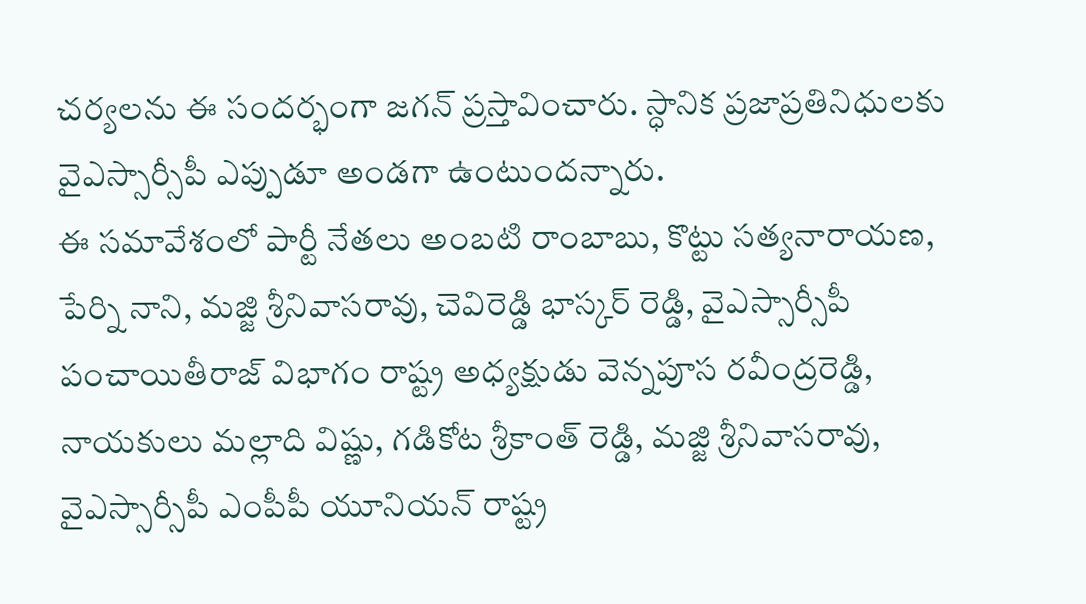చర్యలను ఈ సందర్భంగా జగన్ ప్రస్తావించారు. స్ధానిక ప్రజాప్రతినిధులకు వైఎస్సార్సీపీ ఎప్పుడూ అండగా ఉంటుందన్నారు.
ఈ సమావేశంలో పార్టీ నేతలు అంబటి రాంబాబు, కొట్టు సత్యనారాయణ, పేర్ని నాని, మజ్జి శ్రీనివాసరావు, చెవిరెడ్డి భాస్కర్ రెడ్డి, వైఎస్సార్సీపీ పంచాయితీరాజ్ విభాగం రాష్ట్ర అధ్యక్షుడు వెన్నపూస రవీంద్రరెడ్డి, నాయకులు మల్లాది విష్ణు, గడికోట శ్రీకాంత్ రెడ్డి, మజ్జి శ్రీనివాసరావు, వైఎస్సార్సీపీ ఎంపీపీ యూనియన్ రాష్ట్ర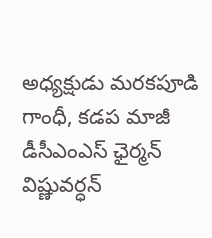అధ్యక్షుడు మరకపూడి గాంధీ, కడప మాజీ డీసీఎంఎస్ ఛైర్మన్ విష్ణువర్ధన్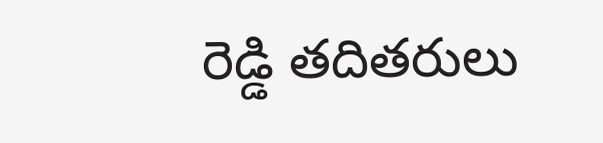రెడ్డి తదితరులు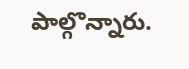పాల్గొన్నారు.